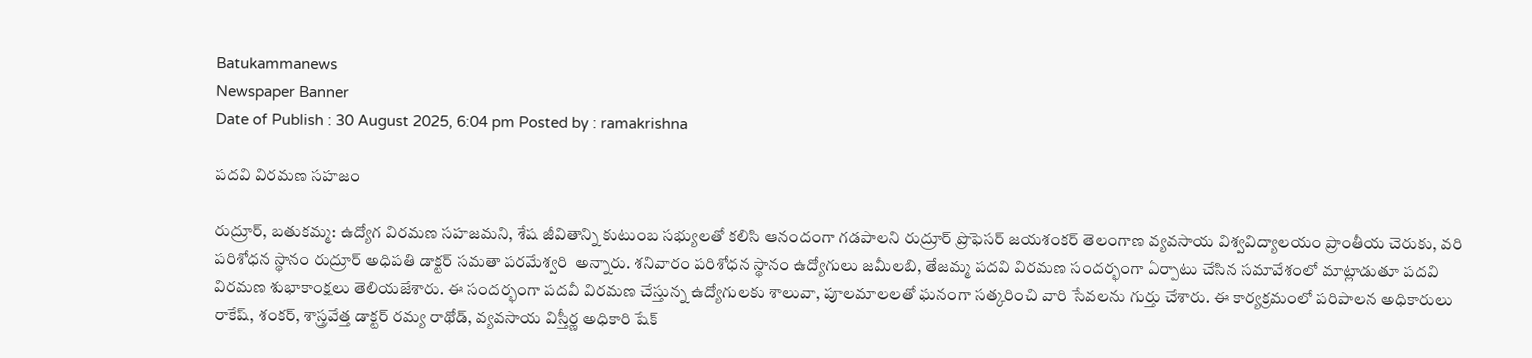Batukammanews
Newspaper Banner
Date of Publish : 30 August 2025, 6:04 pm Posted by : ramakrishna

పదవి విరమణ సహజం

రుద్రూర్, బతుకమ్మ: ఉద్యోగ విరమణ సహజమని, శేష జీవితాన్ని కుటుంబ సభ్యులతో కలిసి ఆనందంగా గడపాలని రుద్రూర్ ప్రొఫెసర్ జయశంకర్ తెలంగాణ వ్యవసాయ విశ్వవిద్యాలయం ప్రాంతీయ చెరుకు, వరి పరిశోధన స్థానం రుద్రూర్ అధిపతి డాక్టర్ సమతా పరమేశ్వరి  అన్నారు. శనివారం పరిశోధన స్థానం ఉద్యోగులు జమీలబి, తేజమ్మ పదవి విరమణ సందర్భంగా ఏర్పాటు చేసిన సమావేశంలో మాట్లాడుతూ పదవి విరమణ శుభాకాంక్షలు తెలియజేశారు. ఈ సందర్భంగా పదవీ విరమణ చేస్తున్న ఉద్యోగులకు శాలువా, పూలమాలలతో ఘనంగా సత్కరించి వారి సేవలను గుర్తు చేశారు. ఈ కార్యక్రమంలో పరిపాలన అధికారులు రాకేష్, శంకర్, శాస్త్రవేత్త డాక్టర్ రమ్య రాథోడ్, వ్యవసాయ విస్తీర్ణ అధికారి షేక్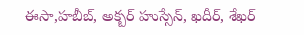ఈసా,హబీబ్, అక్బర్ హుస్సేన్, ఖదీర్, శేఖర్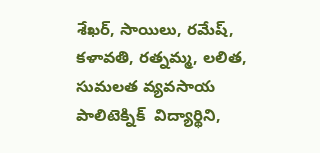శేఖర్, సాయిలు, రమేష్, కళావతి, రత్నమ్మ, లలిత, సుమలత వ్యవసాయ పాలిటెక్నిక్  విద్యార్థిని,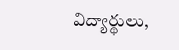విద్యార్థులు,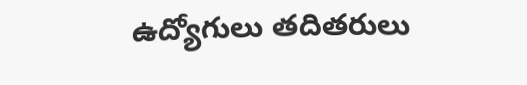ఉద్యోగులు తదితరులు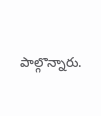పాల్గొన్నారు.